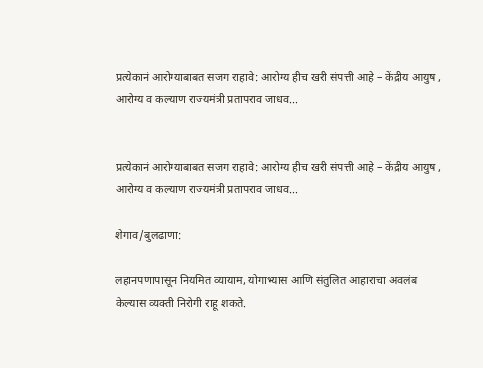प्रत्येकानं आरोग्याबाबत सजग राहावे: आरोग्य हीच खरी संपत्ती आहे – केंद्रीय आयुष , आरोग्य व कल्याण राज्यमंत्री प्रतापराव जाधव...


प्रत्येकानं आरोग्याबाबत सजग राहावे: आरोग्य हीच खरी संपत्ती आहे – केंद्रीय आयुष , आरोग्य व कल्याण राज्यमंत्री प्रतापराव जाधव...

शेगाव/बुलढाणा:

लहानपणापासून नियमित व्यायाम, योगाभ्यास आणि संतुलित आहाराचा अवलंब केल्यास व्यक्ती निरोगी राहू शकते.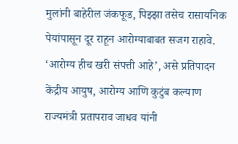मुलांनी बाहेरील जंकफूड, पिझ्झा तसेच रासायनिक पेयांपासून दूर राहून आरोग्याबाबत सजग राहावे. ‘आरोग्य हीच खरी संपत्ती आहे’, असे प्रतिपादन केंद्रीय आयुष, आरोग्य आणि कुटुंब कल्याण राज्यमंत्री प्रतापराव जाधव यांनी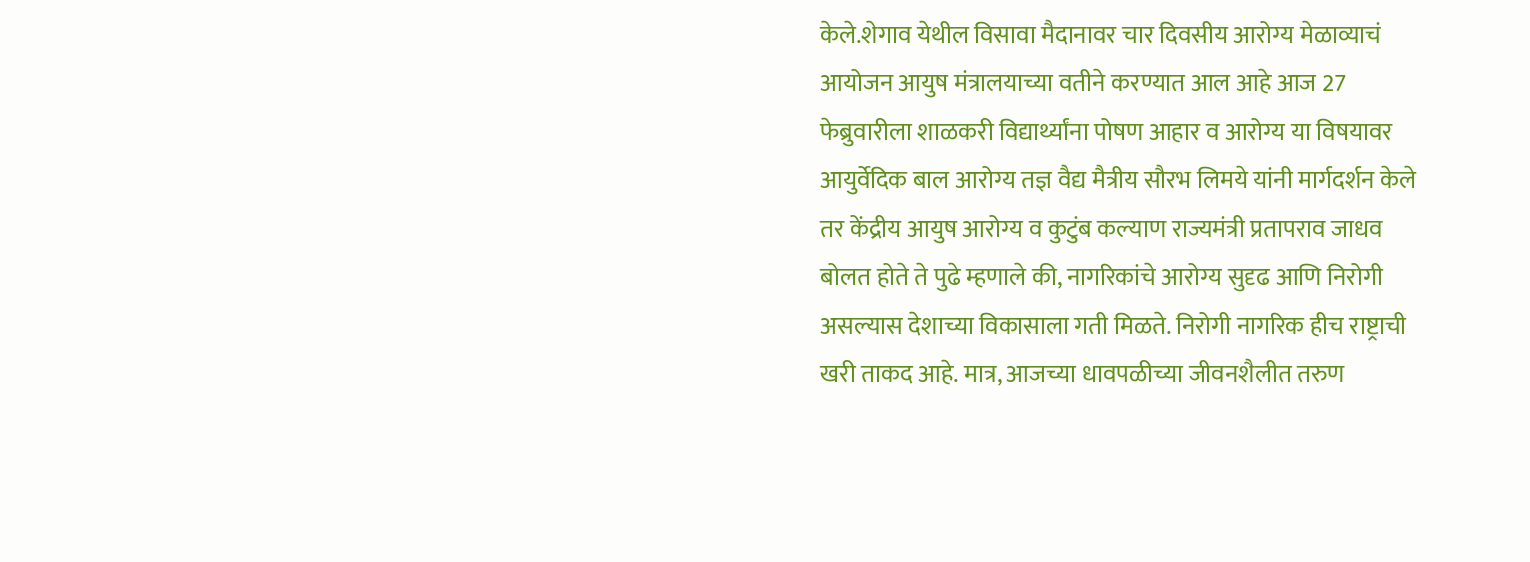केले.शेगाव येथील विसावा मैदानावर चार दिवसीय आरोग्य मेळाव्याचं आयोजन आयुष मंत्रालयाच्या वतीने करण्यात आल आहे आज 27 फेब्रुवारीला शाळकरी विद्यार्थ्यांना पोषण आहार व आरोग्य या विषयावर  आयुर्वेदिक बाल आरोग्य तज्ञ वैद्य मैत्रीय सौरभ लिमये यांनी मार्गदर्शन केले तर केंद्रीय आयुष आरोग्य व कुटुंब कल्याण राज्यमंत्री प्रतापराव जाधव बोलत होते ते पुढे म्हणाले की, नागरिकांचे आरोग्य सुदृढ आणि निरोगी असल्यास देशाच्या विकासाला गती मिळते. निरोगी नागरिक हीच राष्ट्राची खरी ताकद आहे. मात्र, आजच्या धावपळीच्या जीवनशैलीत तरुण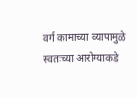वर्ग कामाच्या व्यापामुळे स्वतःच्या आरोग्याकडे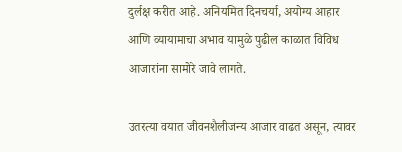दुर्लक्ष करीत आहे. अनियमित दिनचर्या, अयोग्य आहार आणि व्यायामाचा अभाव यामुळे पुढील काळात विविध आजारांना सामोरे जावे लागते.

उतरत्या वयात जीवनशैलीजन्य आजार वाढत असून, त्यावर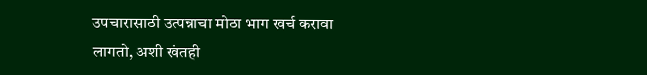उपचारासाठी उत्पन्नाचा मोठा भाग खर्च करावा लागतो, अशी खंतही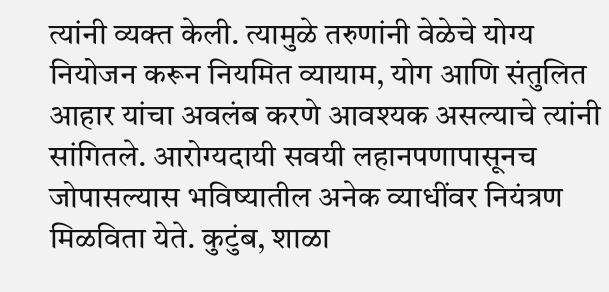त्यांनी व्यक्त केली. त्यामुळे तरुणांनी वेळेचे योग्य नियोजन करून नियमित व्यायाम, योग आणि संतुलित आहार यांचा अवलंब करणे आवश्यक असल्याचे त्यांनी सांगितले. आरोग्यदायी सवयी लहानपणापासूनच जोपासल्यास भविष्यातील अनेक व्याधींवर नियंत्रण मिळविता येते. कुटुंब, शाळा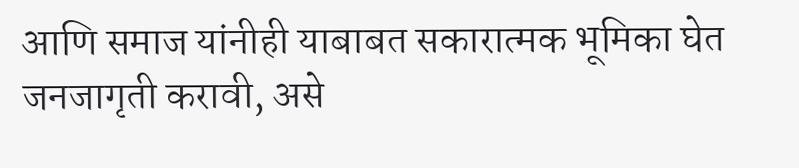आणि समाज यांनीही याबाबत सकारात्मक भूमिका घेत जनजागृती करावी, असे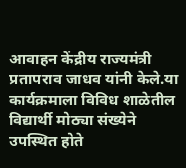आवाहन केंद्रीय राज्यमंत्री प्रतापराव जाधव यांनी केले.या कार्यक्रमाला विविध शाळेतील विद्यार्थी मोठ्या संख्येने उपस्थित होते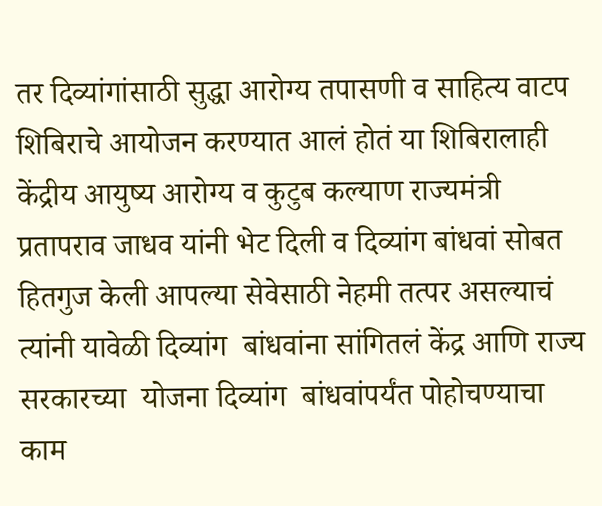तर दिव्यांगांसाठी सुद्धा आरोग्य तपासणी व साहित्य वाटप शिबिराचे आयोजन करण्यात आलं होतं या शिबिरालाही केंद्रीय आयुष्य आरोग्य व कुटुब कल्याण राज्यमंत्री प्रतापराव जाधव यांनी भेट दिली व दिव्यांग बांधवां सोबत हितगुज केली आपल्या सेवेसाठी नेहमी तत्पर असल्याचं त्यांनी यावेळी दिव्यांग  बांधवांना सांगितलं केंद्र आणि राज्य सरकारच्या  योजना दिव्यांग  बांधवांपर्यंत पोहोचण्याचा काम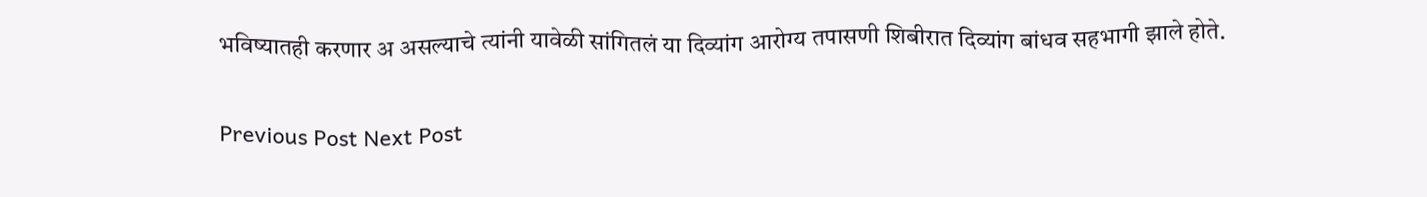भविष्यातही करणार अ असल्याचे त्यांनी यावेळी सांगितलं या दिव्यांग आरोग्य तपासणी शिबीरात दिव्यांग बांधव सहभागी झाले होते.

Previous Post Next Post